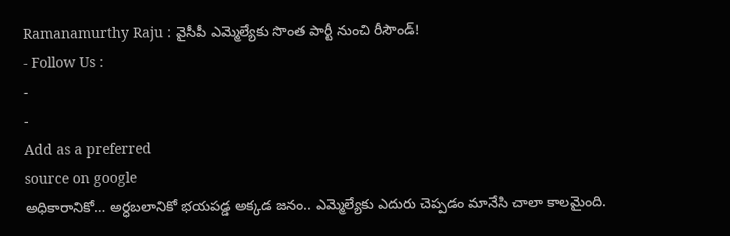Ramanamurthy Raju : వైసీపీ ఎమ్మెల్యేకు సొంత పార్టీ నుంచి రీసౌండ్!
- Follow Us :
-
-
Add as a preferred
source on google
అధికారానికో… అర్ధబలానికో భయపడ్డ అక్కడ జనం.. ఎమ్మెల్యేకు ఎదురు చెప్పడం మానేసి చాలా కాలమైంది.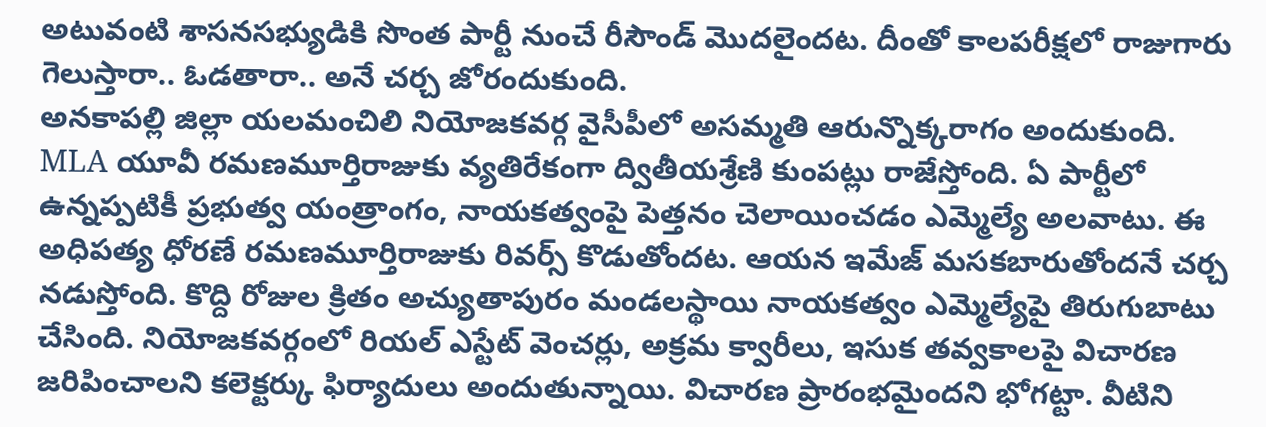అటువంటి శాసనసభ్యుడికి సొంత పార్టీ నుంచే రీసౌండ్ మొదలైందట. దీంతో కాలపరీక్షలో రాజుగారు గెలుస్తారా.. ఓడతారా.. అనే చర్చ జోరందుకుంది.
అనకాపల్లి జిల్లా యలమంచిలి నియోజకవర్గ వైసీపీలో అసమ్మతి ఆరున్నొక్కరాగం అందుకుంది. MLA యూవీ రమణమూర్తిరాజుకు వ్యతిరేకంగా ద్వితీయశ్రేణి కుంపట్లు రాజేస్తోంది. ఏ పార్టీలో ఉన్నప్పటికీ ప్రభుత్వ యంత్రాంగం, నాయకత్వంపై పెత్తనం చెలాయించడం ఎమ్మెల్యే అలవాటు. ఈ అధిపత్య ధోరణే రమణమూర్తిరాజుకు రివర్స్ కొడుతోందట. ఆయన ఇమేజ్ మసకబారుతోందనే చర్చ నడుస్తోంది. కొద్ది రోజుల క్రితం అచ్యుతాపురం మండలస్థాయి నాయకత్వం ఎమ్మెల్యేపై తిరుగుబాటు చేసింది. నియోజకవర్గంలో రియల్ ఎస్టేట్ వెంచర్లు, అక్రమ క్వారీలు, ఇసుక తవ్వకాలపై విచారణ జరిపించాలని కలెక్టర్కు ఫిర్యాదులు అందుతున్నాయి. విచారణ ప్రారంభమైందని భోగట్టా. వీటిని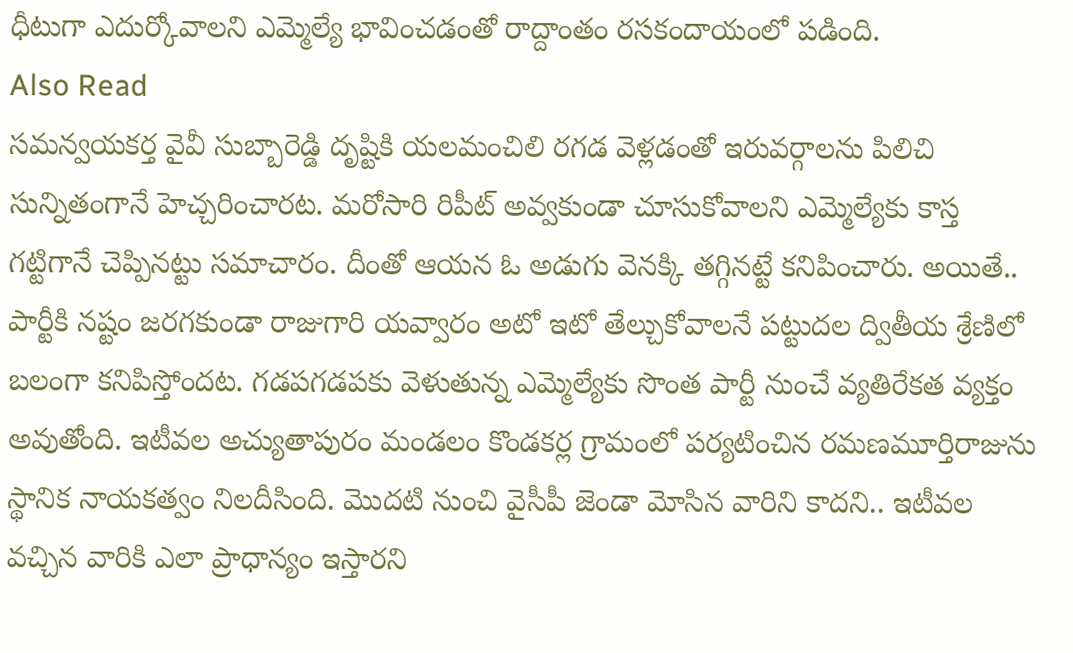ధీటుగా ఎదుర్కోవాలని ఎమ్మెల్యే భావించడంతో రాద్దాంతం రసకందాయంలో పడింది.
Also Read
సమన్వయకర్త వైవీ సుబ్బారెడ్డి దృష్టికి యలమంచిలి రగడ వెళ్లడంతో ఇరువర్గాలను పిలిచి సున్నితంగానే హెచ్చరించారట. మరోసారి రిపీట్ అవ్వకుండా చూసుకోవాలని ఎమ్మెల్యేకు కాస్త గట్టిగానే చెప్పినట్టు సమాచారం. దీంతో ఆయన ఓ అడుగు వెనక్కి తగ్గినట్టే కనిపించారు. అయితే.. పార్టీకి నష్టం జరగకుండా రాజుగారి యవ్వారం అటో ఇటో తేల్చుకోవాలనే పట్టుదల ద్వితీయ శ్రేణిలో బలంగా కనిపిస్తోందట. గడపగడపకు వెళుతున్న ఎమ్మెల్యేకు సొంత పార్టీ నుంచే వ్యతిరేకత వ్యక్తం అవుతోంది. ఇటీవల అచ్యుతాపురం మండలం కొండకర్ల గ్రామంలో పర్యటించిన రమణమూర్తిరాజును స్థానిక నాయకత్వం నిలదీసింది. మొదటి నుంచి వైసీపీ జెండా మోసిన వారిని కాదని.. ఇటీవల వచ్చిన వారికి ఎలా ప్రాధాన్యం ఇస్తారని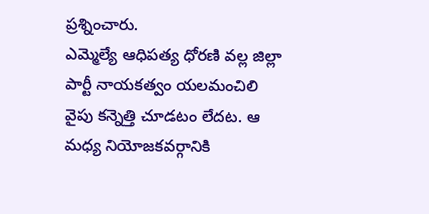ప్రశ్నించారు.
ఎమ్మెల్యే ఆధిపత్య ధోరణి వల్ల జిల్లా పార్టీ నాయకత్వం యలమంచిలి వైపు కన్నెత్తి చూడటం లేదట. ఆ మధ్య నియోజకవర్గానికి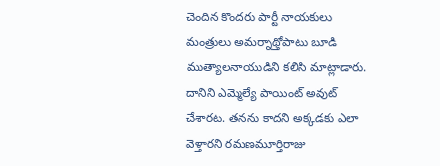చెందిన కొందరు పార్టీ నాయకులు మంత్రులు అమర్నాథ్తోపాటు బూడి ముత్యాలనాయుడిని కలిసి మాట్లాడారు. దానిని ఎమ్మెల్యే పాయింట్ అవుట్ చేశారట. తనను కాదని అక్కడకు ఎలా వెళ్తారని రమణమూర్తిరాజు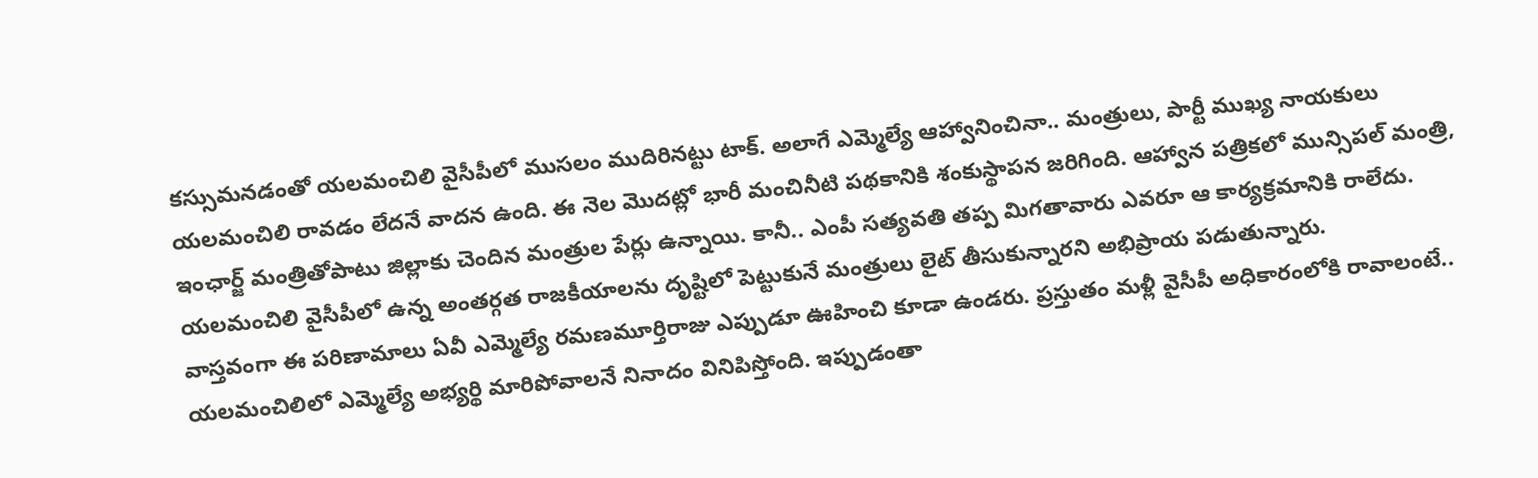కస్సుమనడంతో యలమంచిలి వైసీపీలో ముసలం ముదిరినట్టు టాక్. అలాగే ఎమ్మెల్యే ఆహ్వానించినా.. మంత్రులు, పార్టీ ముఖ్య నాయకులు యలమంచిలి రావడం లేదనే వాదన ఉంది. ఈ నెల మొదట్లో భారీ మంచినీటి పథకానికి శంకుస్థాపన జరిగింది. ఆహ్వాన పత్రికలో మున్సిపల్ మంత్రి, ఇంఛార్జ్ మంత్రితోపాటు జిల్లాకు చెందిన మంత్రుల పేర్లు ఉన్నాయి. కానీ.. ఎంపీ సత్యవతి తప్ప మిగతావారు ఎవరూ ఆ కార్యక్రమానికి రాలేదు. యలమంచిలి వైసీపీలో ఉన్న అంతర్గత రాజకీయాలను దృష్టిలో పెట్టుకునే మంత్రులు లైట్ తీసుకున్నారని అభిప్రాయ పడుతున్నారు.
వాస్తవంగా ఈ పరిణామాలు ఏవీ ఎమ్మెల్యే రమణమూర్తిరాజు ఎప్పుడూ ఊహించి కూడా ఉండరు. ప్రస్తుతం మళ్లీ వైసీపీ అధికారంలోకి రావాలంటే.. యలమంచిలిలో ఎమ్మెల్యే అభ్యర్థి మారిపోవాలనే నినాదం వినిపిస్తోంది. ఇప్పుడంతా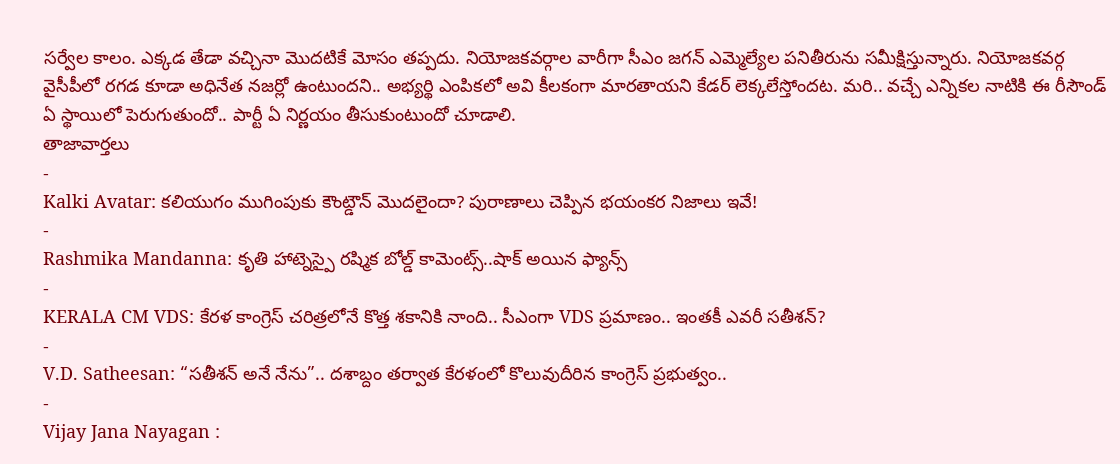సర్వేల కాలం. ఎక్కడ తేడా వచ్చినా మొదటికే మోసం తప్పదు. నియోజకవర్గాల వారీగా సీఎం జగన్ ఎమ్మెల్యేల పనితీరును సమీక్షిస్తున్నారు. నియోజకవర్గ వైసీపీలో రగడ కూడా అధినేత నజర్లో ఉంటుందని.. అభ్యర్థి ఎంపికలో అవి కీలకంగా మారతాయని కేడర్ లెక్కలేస్తోందట. మరి.. వచ్చే ఎన్నికల నాటికి ఈ రీసౌండ్ ఏ స్థాయిలో పెరుగుతుందో.. పార్టీ ఏ నిర్ణయం తీసుకుంటుందో చూడాలి.
తాజావార్తలు
-
Kalki Avatar: కలియుగం ముగింపుకు కౌంట్డౌన్ మొదలైందా? పురాణాలు చెప్పిన భయంకర నిజాలు ఇవే!
-
Rashmika Mandanna: కృతి హాట్నెస్పై రష్మిక బోల్డ్ కామెంట్స్..షాక్ అయిన ఫ్యాన్స్
-
KERALA CM VDS: కేరళ కాంగ్రెస్ చరిత్రలోనే కొత్త శకానికి నాంది.. సీఎంగా VDS ప్రమాణం.. ఇంతకీ ఎవరీ సతీశన్?
-
V.D. Satheesan: “సతీశన్ అనే నేను”.. దశాబ్దం తర్వాత కేరళంలో కొలువుదీరిన కాంగ్రెస్ ప్రభుత్వం..
-
Vijay Jana Nayagan :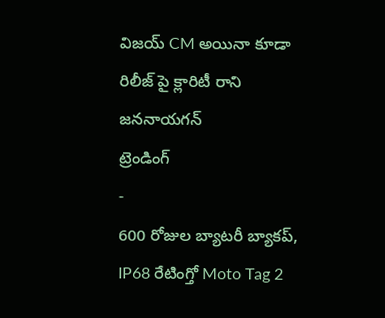విజయ్ CM అయినా కూడా రిలీజ్ పై క్లారిటీ రాని జననాయగన్
ట్రెండింగ్
-
600 రోజుల బ్యాటరీ బ్యాకప్, IP68 రేటింగ్తో Moto Tag 2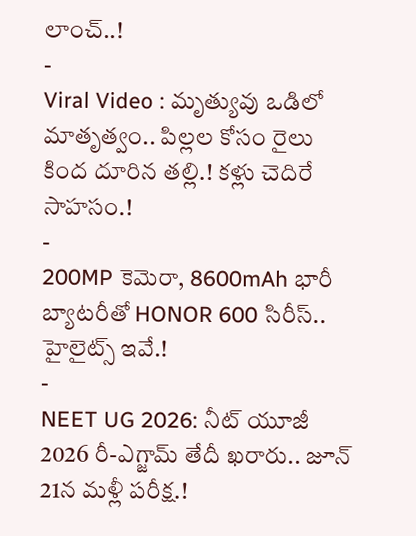లాంచ్..!
-
Viral Video : మృత్యువు ఒడిలో మాతృత్వం.. పిల్లల కోసం రైలు కింద దూరిన తల్లి.! కళ్లు చెదిరే సాహసం.!
-
200MP కెమెరా, 8600mAh భారీ బ్యాటరీతో HONOR 600 సిరీస్.. హైలైట్స్ ఇవే.!
-
NEET UG 2026: నీట్ యూజీ 2026 రీ-ఎగ్జామ్ తేదీ ఖరారు.. జూన్ 21న మళ్లీ పరీక్ష.!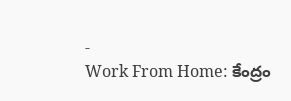-
Work From Home: కేంద్రం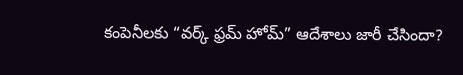కంపెనీలకు “వర్క్ ఫ్రమ్ హోమ్” ఆదేశాలు జారీ చేసిందా?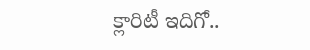క్లారిటీ ఇదిగో..